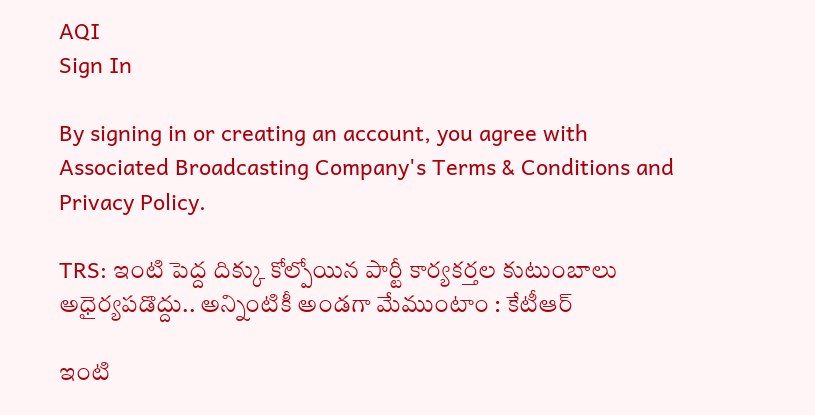AQI
Sign In

By signing in or creating an account, you agree with Associated Broadcasting Company's Terms & Conditions and Privacy Policy.

TRS: ఇంటి పెద్ద దిక్కు కోల్పోయిన పార్టీ కార్యకర్తల కుటుంబాలు అధైర్యపడొద్దు.. అన్నింటికీ అండగా మేముంటాం : కేటీఆర్

ఇంటి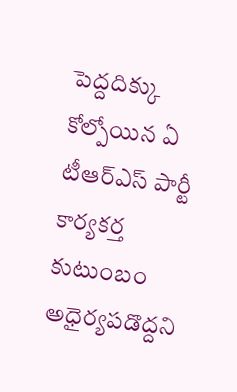పెద్దదిక్కు కోల్పోయిన ఏ టీఆర్ఎస్ పార్టీ కార్యకర్త కుటుంబం అధైర్యపడొద్దని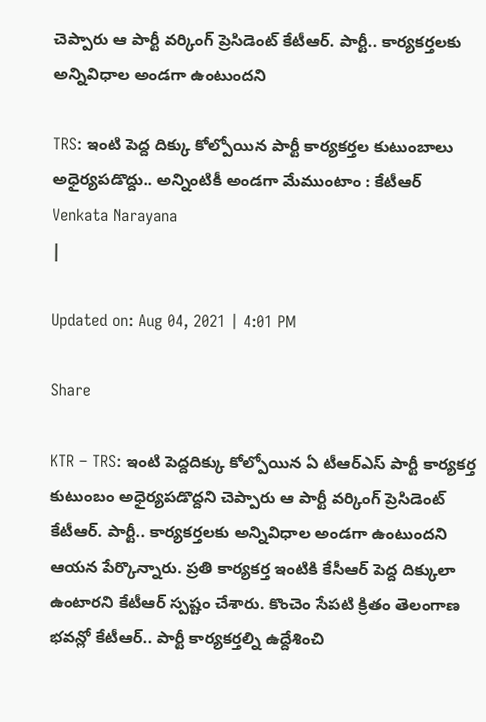చెప్పారు ఆ పార్టీ వర్కింగ్ ప్రెసిడెంట్ కేటీఆర్. పార్టీ.. కార్యకర్తలకు అన్నివిధాల అండగా ఉంటుందని

TRS: ఇంటి పెద్ద దిక్కు కోల్పోయిన పార్టీ కార్యకర్తల కుటుంబాలు అధైర్యపడొద్దు.. అన్నింటికీ అండగా మేముంటాం : కేటీఆర్
Venkata Narayana
|

Updated on: Aug 04, 2021 | 4:01 PM

Share

KTR – TRS: ఇంటి పెద్దదిక్కు కోల్పోయిన ఏ టీఆర్ఎస్ పార్టీ కార్యకర్త కుటుంబం అధైర్యపడొద్దని చెప్పారు ఆ పార్టీ వర్కింగ్ ప్రెసిడెంట్ కేటీఆర్. పార్టీ.. కార్యకర్తలకు అన్నివిధాల అండగా ఉంటుందని ఆయన పేర్కొన్నారు. ప్రతి కార్యకర్త ఇంటికి కేసీఆర్ పెద్ద దిక్కులా ఉంటారని కేటీఆర్ స్పష్టం చేశారు. కొంచెం సేపటి క్రితం తెలంగాణ భవన్లో కేటీఆర్.. పార్టీ కార్యకర్తల్ని ఉద్దేశించి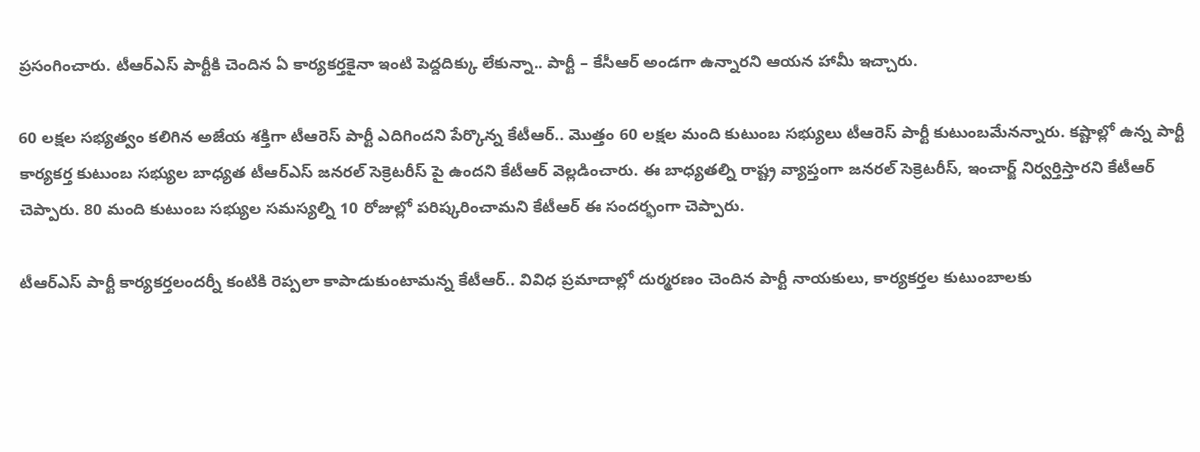ప్రసంగించారు. టీఆర్ఎస్ పార్టీకి చెందిన ఏ కార్యకర్తకైనా ఇంటి పెద్దదిక్కు లేకున్నా.. పార్టీ – కేసీఆర్ అండగా ఉన్నారని ఆయన హామీ ఇచ్చారు.

60 లక్షల సభ్యత్వం కలిగిన అజేయ శక్తిగా టీఆరెస్ పార్టీ ఎదిగిందని పేర్కొన్న కేటీఆర్.. మొత్తం 60 లక్షల మంది కుటుంబ సభ్యులు టీఆరెస్ పార్టీ కుటుంబమేనన్నారు. కష్టాల్లో ఉన్న పార్టీ కార్యకర్త కుటుంబ సభ్యుల బాధ్యత టీఆర్ఎస్ జనరల్ సెక్రెటరీస్ పై ఉందని కేటీఆర్ వెల్లడించారు. ఈ బాధ్యతల్ని రాష్ట్ర వ్యాప్తంగా జనరల్ సెక్రెటరీస్, ఇంచార్జ్ నిర్వర్తిస్తారని కేటీఆర్ చెప్పారు. 80 మంది కుటుంబ సభ్యుల సమస్యల్ని 10 రోజుల్లో పరిష్కరించామని కేటీఆర్ ఈ సందర్భంగా చెప్పారు.

టీఆర్ఎస్ పార్టీ కార్యకర్తలందర్నీ కంటికి రెప్పలా కాపాడుకుంటామ‌న్న కేటీఆర్.. వివిధ ప్రమాదాల్లో దుర్మరణం చెందిన పార్టీ నాయ‌కులు, కార్యక‌ర్తల కుటుంబాల‌కు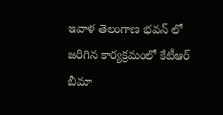ఇవాళ తెలంగాణ భవన్ లో జరిగిన కార్యక్రమంలో కేటీఆర్ బీమా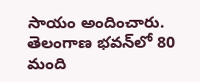సాయం అందించారు. తెలంగాణ భ‌వ‌న్‌లో 80 మంది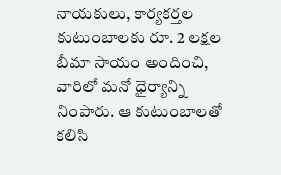నాయ‌కులు, కార్యక‌ర్తల కుటుంబాల‌కు రూ. 2 ల‌క్షల బీమా సాయం అందించి, వారిలో మ‌నో ధైర్యాన్ని నింపారు. ఆ కుటుంబాల‌తో క‌లిసి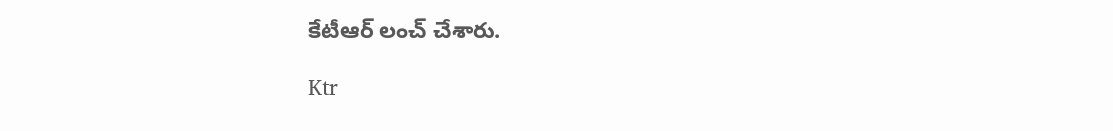కేటీఆర్ లంచ్ చేశారు.

Ktr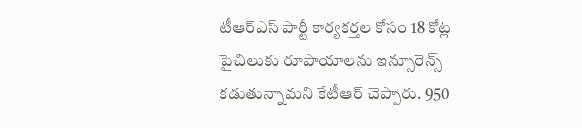టీఆర్ఎస్ పార్టీ కార్యకర్తల కోసం 18 కోట్ల పైచిలుకు రూపాయాల‌ను ఇన్సూరెన్స్ క‌డుతున్నామ‌ని కేటీఆర్ చెప్పారు. 950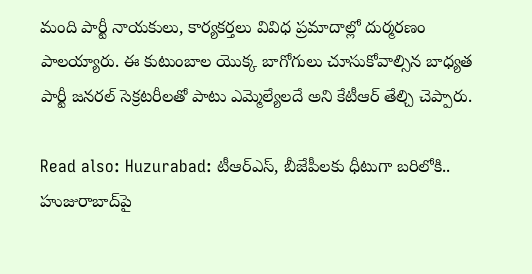మంది పార్టీ నాయ‌కులు, కార్యక‌ర్తలు వివిధ ప్రమాదాల్లో దుర్మర‌ణం పాల‌య్యారు. ఈ కుటుంబాల యొక్క బాగోగులు చూసుకోవాల్సిన బాధ్యత పార్టీ జ‌న‌ర‌ల్ సెక్రట‌రీల‌తో పాటు ఎమ్మెల్యేలదే అని కేటీఆర్ తేల్చి చెప్పారు.

Read also: Huzurabad: టీఆర్ఎస్, బీజేపీలకు ధీటుగా బరిలోకి.. హుజురాబాద్‌పై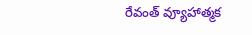రేవంత్ వ్యూహాత్మక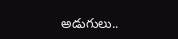అడుగులు..